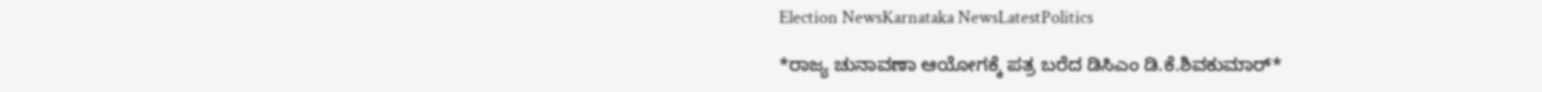Election NewsKarnataka NewsLatestPolitics

*ರಾಜ್ಯ ಚುನಾವಣಾ ಆಯೋಗಕ್ಕೆ ಪತ್ರ ಬರೆದ ಡಿಸಿಎಂ ಡಿ.ಕೆ.ಶಿವಕುಮಾರ್*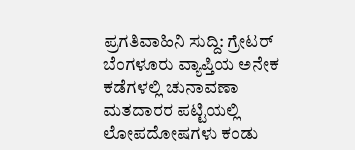ಪ್ರಗತಿವಾಹಿನಿ ಸುದ್ದಿ: ಗ್ರೇಟರ್ ಬೆಂಗಳೂರು ವ್ಯಾಪ್ತಿಯ ಅನೇಕ ಕಡೆಗಳಲ್ಲಿ ಚುನಾವಣಾ ಮತದಾರರ ಪಟ್ಟಿಯಲ್ಲಿ ಲೋಪದೋಷಗಳು ಕಂಡು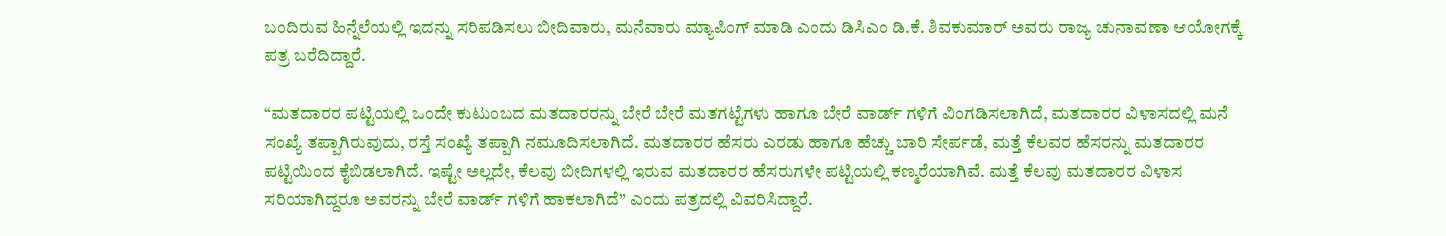ಬಂದಿರುವ ಹಿನ್ನೆಲೆಯಲ್ಲಿ ಇದನ್ನು ಸರಿಪಡಿಸಲು ಬೀದಿವಾರು, ಮನೆವಾರು ಮ್ಯಾಪಿಂಗ್ ಮಾಡಿ ಎಂದು ಡಿಸಿಎಂ ಡಿ.ಕೆ. ಶಿವಕುಮಾರ್ ಅವರು ರಾಜ್ಯ ಚುನಾವಣಾ ಆಯೋಗಕ್ಕೆ ಪತ್ರ ಬರೆದಿದ್ದಾರೆ.

“ಮತದಾರರ ಪಟ್ಟಿಯಲ್ಲಿ ಒಂದೇ ಕುಟುಂಬದ ಮತದಾರರನ್ನು ಬೇರೆ ಬೇರೆ ಮತಗಟ್ಟೆಗಳು ಹಾಗೂ ಬೇರೆ ವಾರ್ಡ್ ಗಳಿಗೆ ವಿಂಗಡಿಸಲಾಗಿದೆ, ಮತದಾರರ ವಿಳಾಸದಲ್ಲಿ ಮನೆ ಸಂಖ್ಯೆ ತಪ್ಪಾಗಿರುವುದು, ರಸ್ತೆ ಸಂಖ್ಯೆ ತಪ್ಪಾಗಿ ನಮೂದಿಸಲಾಗಿದೆ. ಮತದಾರರ ಹೆಸರು ಎರಡು ಹಾಗೂ ಹೆಚ್ಚು ಬಾರಿ ಸೇರ್ಪಡೆ, ಮತ್ತೆ ಕೆಲವರ ಹೆಸರನ್ನು ಮತದಾರರ ಪಟ್ಟಿಯಿಂದ ಕೈಬಿಡಲಾಗಿದೆ. ಇಷ್ಟೇ ಅಲ್ಲದೇ, ಕೆಲವು ಬೀದಿಗಳಲ್ಲಿ ಇರುವ ಮತದಾರರ ಹೆಸರುಗಳೇ ಪಟ್ಟಿಯಲ್ಲಿ ಕಣ್ಮರೆಯಾಗಿವೆ. ಮತ್ತೆ ಕೆಲವು ಮತದಾರರ ವಿಳಾಸ ಸರಿಯಾಗಿದ್ದರೂ ಅವರನ್ನು ಬೇರೆ ವಾರ್ಡ್ ಗಳಿಗೆ ಹಾಕಲಾಗಿದೆ” ಎಂದು ಪತ್ರದಲ್ಲಿ ವಿವರಿಸಿದ್ದಾರೆ.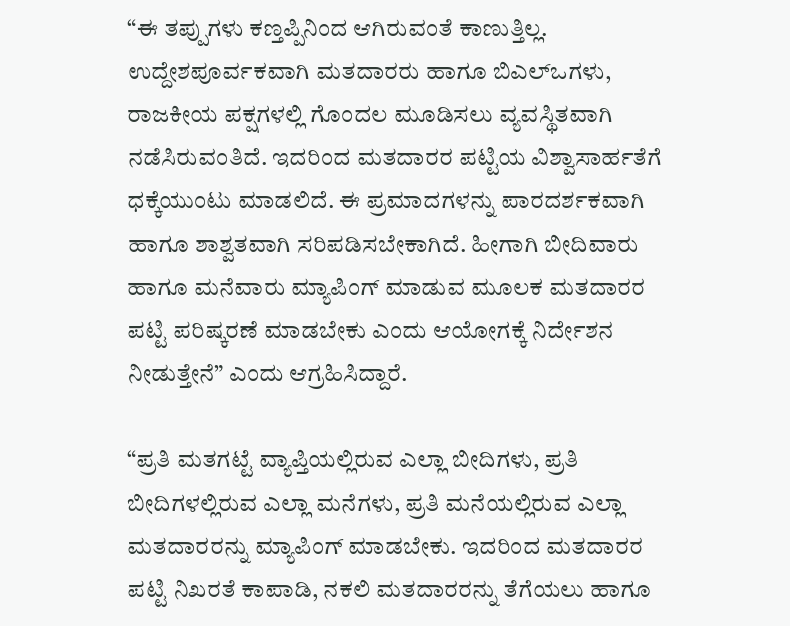“ಈ ತಪ್ಪುಗಳು ಕಣ್ತಪ್ಪಿನಿಂದ ಆಗಿರುವಂತೆ ಕಾಣುತ್ತಿಲ್ಲ. ಉದ್ದೇಶಪೂರ್ವಕವಾಗಿ ಮತದಾರರು ಹಾಗೂ ಬಿಎಲ್ಒಗಳು, ರಾಜಕೀಯ ಪಕ್ಷಗಳಲ್ಲಿ ಗೊಂದಲ ಮೂಡಿಸಲು ವ್ಯವಸ್ಥಿತವಾಗಿ ನಡೆಸಿರುವಂತಿದೆ. ಇದರಿಂದ ಮತದಾರರ ಪಟ್ಟಿಯ ವಿಶ್ವಾಸಾರ್ಹತೆಗೆ ಧಕ್ಕೆಯುಂಟು ಮಾಡಲಿದೆ. ಈ ಪ್ರಮಾದಗಳನ್ನು ಪಾರದರ್ಶಕವಾಗಿ ಹಾಗೂ ಶಾಶ್ವತವಾಗಿ ಸರಿಪಡಿಸಬೇಕಾಗಿದೆ. ಹೀಗಾಗಿ ಬೀದಿವಾರು ಹಾಗೂ ಮನೆವಾರು ಮ್ಯಾಪಿಂಗ್ ಮಾಡುವ ಮೂಲಕ ಮತದಾರರ ಪಟ್ಟಿ ಪರಿಷ್ಕರಣೆ ಮಾಡಬೇಕು ಎಂದು ಆಯೋಗಕ್ಕೆ ನಿರ್ದೇಶನ ನೀಡುತ್ತೇನೆ” ಎಂದು ಆಗ್ರಹಿಸಿದ್ದಾರೆ.

“ಪ್ರತಿ ಮತಗಟ್ಟೆ ವ್ಯಾಪ್ತಿಯಲ್ಲಿರುವ ಎಲ್ಲಾ ಬೀದಿಗಳು, ಪ್ರತಿ ಬೀದಿಗಳಲ್ಲಿರುವ ಎಲ್ಲಾ ಮನೆಗಳು, ಪ್ರತಿ ಮನೆಯಲ್ಲಿರುವ ಎಲ್ಲಾ ಮತದಾರರನ್ನು ಮ್ಯಾಪಿಂಗ್ ಮಾಡಬೇಕು. ಇದರಿಂದ ಮತದಾರರ ಪಟ್ಟಿ ನಿಖರತೆ ಕಾಪಾಡಿ, ನಕಲಿ ಮತದಾರರನ್ನು ತೆಗೆಯಲು ಹಾಗೂ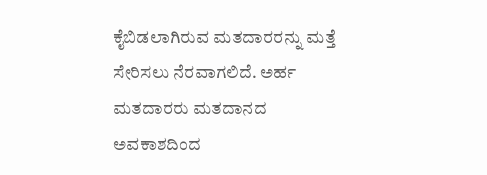ಕೈಬಿಡಲಾಗಿರುವ ಮತದಾರರನ್ನು ಮತ್ತೆ ಸೇರಿಸಲು ನೆರವಾಗಲಿದೆ. ಅರ್ಹ ಮತದಾರರು ಮತದಾನದ ಅವಕಾಶದಿಂದ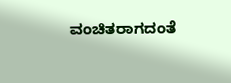ವಂಚಿತರಾಗದಂತೆ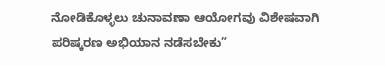ನೋಡಿಕೊಳ್ಳಲು ಚುನಾವಣಾ ಆಯೋಗವು ವಿಶೇಷವಾಗಿ ಪರಿಷ್ಕರಣ ಅಭಿಯಾನ ನಡೆಸಬೇಕು”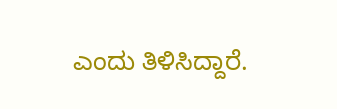ಎಂದು ತಿಳಿಸಿದ್ದಾರೆ.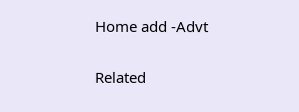Home add -Advt

Related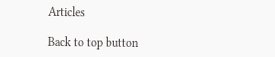Articles

Back to top button